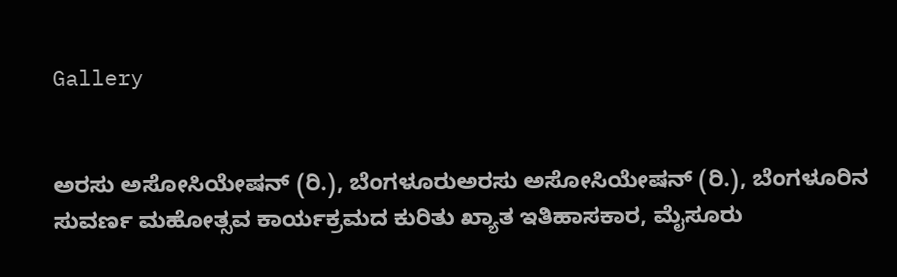Gallery


ಅರಸು ಅಸೋಸಿಯೇಷನ್ (ರಿ.), ಬೆಂಗಳೂರುಅರಸು ಅಸೋಸಿಯೇಷನ್ (ರಿ.), ಬೆಂಗಳೂರಿನ ಸುವರ್ಣ ಮಹೋತ್ಸವ ಕಾರ್ಯಕ್ರಮದ ಕುರಿತು ಖ್ಯಾತ ಇತಿಹಾಸಕಾರ, ಮೈಸೂರು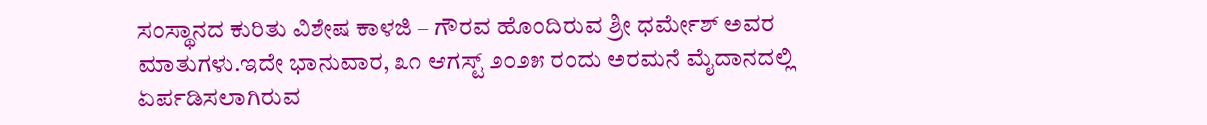ಸಂಸ್ಥಾನದ ಕುರಿತು ವಿಶೇಷ ಕಾಳಜಿ – ಗೌರವ ಹೊಂದಿರುವ ಶ್ರೀ ಧರ್ಮೇಶ್ ಅವರ ಮಾತುಗಳು.ಇದೇ ಭಾನುವಾರ, ೩೧ ಆಗಸ್ಟ್ ೨೦೨೫ ರಂದು ಅರಮನೆ ಮೈದಾನದಲ್ಲಿ ಏರ್ಪಡಿಸಲಾಗಿರುವ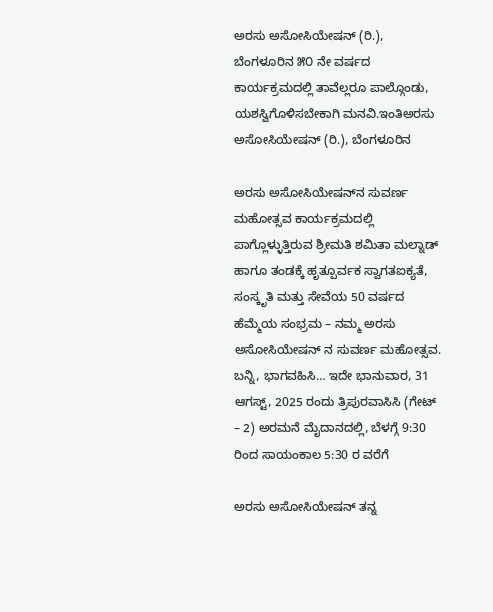ಅರಸು ಅಸೋಸಿಯೇಷನ್ (ರಿ.), ಬೆಂಗಳೂರಿನ ೫೦ ನೇ ವರ್ಷದ ಕಾರ್ಯಕ್ರಮದಲ್ಲಿ ತಾವೆಲ್ಲರೂ ಪಾಲ್ಗೊಂಡು, ಯಶಸ್ವಿಗೊಳಿಸಬೇಕಾಗಿ ಮನವಿ.ಇಂತಿಅರಸು ಅಸೋಸಿಯೇಷನ್ (ರಿ.), ಬೆಂಗಳೂರಿನ

ಅರಸು ಅಸೋಸಿಯೇಷನ್‌ನ ಸುವರ್ಣ ಮಹೋತ್ಸವ ಕಾರ್ಯಕ್ರಮದಲ್ಲಿ ಪಾಗ್ಲೊಳ್ಳುತ್ತಿರುವ ಶ್ರೀಮತಿ ಶಮಿತಾ ಮಲ್ನಾಡ್ ಹಾಗೂ ತಂಡಕ್ಕೆ ಹೃತ್ಪೂರ್ವಕ ಸ್ವಾಗತಐಕ್ಯತೆ, ಸಂಸ್ಕೃತಿ ಮತ್ತು ಸೇವೆಯ 50 ವರ್ಷದ ಹೆಮ್ಮೆಯ ಸಂಭ್ರಮ – ನಮ್ಮ ಅರಸು ಅಸೋಸಿಯೇಷನ್ ನ ಸುವರ್ಣ ಮಹೋತ್ಸವ. ಬನ್ನಿ, ಭಾಗವಹಿಸಿ… ಇದೇ ಭಾನುವಾರ, 31 ಆಗಸ್ಟ್, 2025 ರಂದು ತ್ರಿಪುರವಾಸಿಸಿ (ಗೇಟ್ – 2) ಅರಮನೆ ಮೈದಾನದಲ್ಲಿ, ಬೆಳಗ್ಗೆ 9:30 ರಿಂದ ಸಾಯಂಕಾಲ 5:30 ರ ವರೆಗೆ

ಅರಸು ಅಸೋಸಿಯೇಷನ್ ತನ್ನ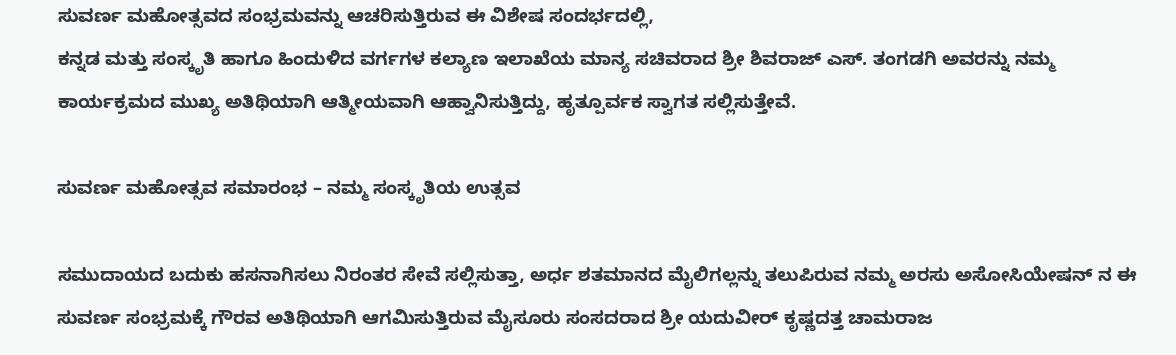ಸುವರ್ಣ ಮಹೋತ್ಸವದ ಸಂಭ್ರಮವನ್ನು ಆಚರಿಸುತ್ತಿರುವ ಈ ವಿಶೇಷ ಸಂದರ್ಭದಲ್ಲಿ,
ಕನ್ನಡ ಮತ್ತು ಸಂಸ್ಕೃತಿ ಹಾಗೂ ಹಿಂದುಳಿದ ವರ್ಗಗಳ ಕಲ್ಯಾಣ ಇಲಾಖೆಯ ಮಾನ್ಯ ಸಚಿವರಾದ ಶ್ರೀ ಶಿವರಾಜ್ ಎಸ್. ತಂಗಡಗಿ ಅವರನ್ನು ನಮ್ಮ ಕಾರ್ಯಕ್ರಮದ ಮುಖ್ಯ ಅತಿಥಿಯಾಗಿ ಆತ್ಮೀಯವಾಗಿ ಆಹ್ವಾನಿಸುತ್ತಿದ್ದು, ಹೃತ್ಪೂರ್ವಕ ಸ್ವಾಗತ ಸಲ್ಲಿಸುತ್ತೇವೆ.

ಸುವರ್ಣ ಮಹೋತ್ಸವ ಸಮಾರಂಭ – ನಮ್ಮ ಸಂಸ್ಕೃತಿಯ ಉತ್ಸವ

ಸಮುದಾಯದ ಬದುಕು ಹಸನಾಗಿಸಲು ನಿರಂತರ ಸೇವೆ ಸಲ್ಲಿಸುತ್ತಾ, ಅರ್ಧ ಶತಮಾನದ ಮೈಲಿಗಲ್ಲನ್ನು ತಲುಪಿರುವ ನಮ್ಮ ಅರಸು ಅಸೋಸಿಯೇಷನ್ ನ ಈ ಸುವರ್ಣ ಸಂಭ್ರಮಕ್ಕೆ ಗೌರವ ಅತಿಥಿಯಾಗಿ ಆಗಮಿಸುತ್ತಿರುವ ಮೈಸೂರು ಸಂಸದರಾದ ಶ್ರೀ ಯದುವೀರ್ ಕೃಷ್ಣದತ್ತ ಚಾಮರಾಜ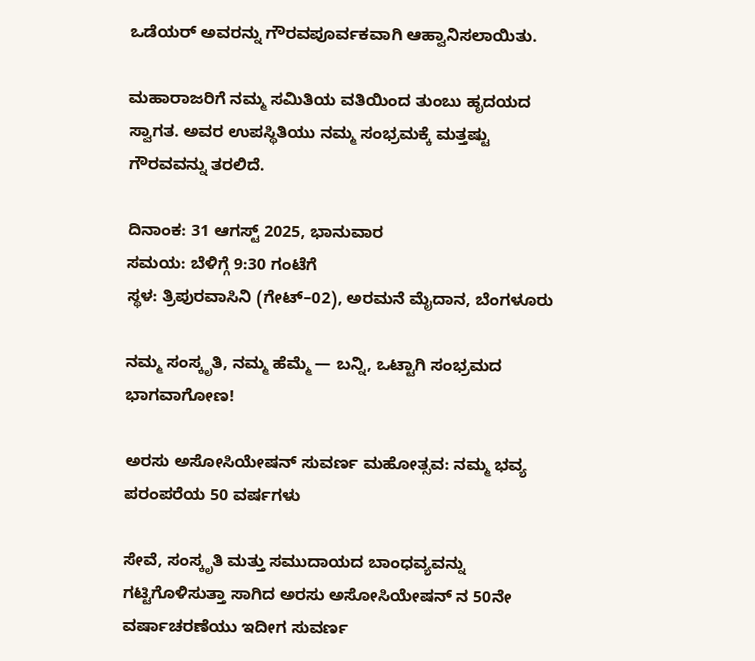ಒಡೆಯರ್ ಅವರನ್ನು ಗೌರವಪೂರ್ವಕವಾಗಿ ಆಹ್ವಾನಿಸಲಾಯಿತು.

ಮಹಾರಾಜರಿಗೆ ನಮ್ಮ ಸಮಿತಿಯ ವತಿಯಿಂದ ತುಂಬು ಹೃದಯದ ಸ್ವಾಗತ. ಅವರ ಉಪಸ್ಥಿತಿಯು ನಮ್ಮ ಸಂಭ್ರಮಕ್ಕೆ ಮತ್ತಷ್ಟು ಗೌರವವನ್ನು ತರಲಿದೆ.

ದಿನಾಂಕ: 31 ಆಗಸ್ಟ್ 2025, ಭಾನುವಾರ
ಸಮಯ: ಬೆಳಿಗ್ಗೆ 9:30 ಗಂಟೆಗೆ
ಸ್ಥಳ: ತ್ರಿಪುರವಾಸಿನಿ (ಗೇಟ್–02), ಅರಮನೆ ಮೈದಾನ, ಬೆಂಗಳೂರು

ನಮ್ಮ ಸಂಸ್ಕೃತಿ, ನಮ್ಮ ಹೆಮ್ಮೆ — ಬನ್ನಿ, ಒಟ್ಟಾಗಿ ಸಂಭ್ರಮದ ಭಾಗವಾಗೋಣ!

ಅರಸು ಅಸೋಸಿಯೇಷನ್ ಸುವರ್ಣ ಮಹೋತ್ಸವ: ನಮ್ಮ ಭವ್ಯ ಪರಂಪರೆಯ 50 ವರ್ಷಗಳು

ಸೇವೆ, ಸಂಸ್ಕೃತಿ ಮತ್ತು ಸಮುದಾಯದ ಬಾಂಧವ್ಯವನ್ನು ಗಟ್ಟಿಗೊಳಿಸುತ್ತಾ ಸಾಗಿದ ಅರಸು ಅಸೋಸಿಯೇಷನ್ ನ 50ನೇ ವರ್ಷಾಚರಣೆಯು ಇದೀಗ ಸುವರ್ಣ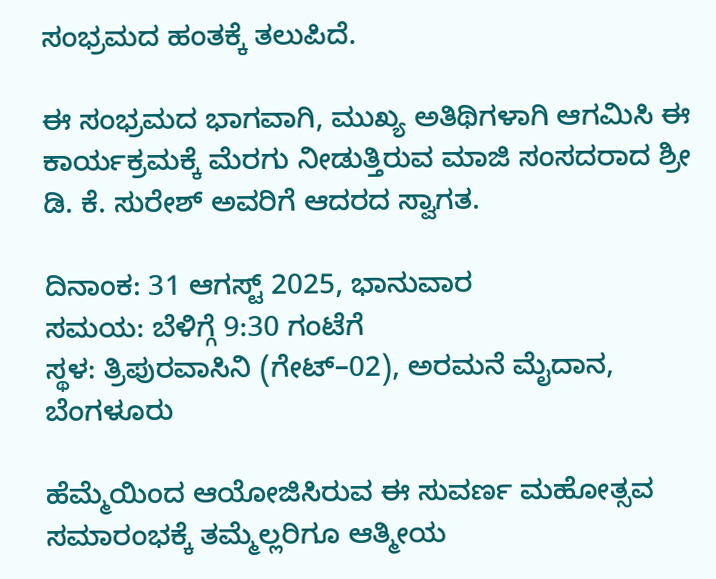ಸಂಭ್ರಮದ ಹಂತಕ್ಕೆ ತಲುಪಿದೆ.

ಈ ಸಂಭ್ರಮದ ಭಾಗವಾಗಿ, ಮುಖ್ಯ ಅತಿಥಿಗಳಾಗಿ ಆಗಮಿಸಿ ಈ ಕಾರ್ಯಕ್ರಮಕ್ಕೆ ಮೆರಗು ನೀಡುತ್ತಿರುವ ಮಾಜಿ ಸಂಸದರಾದ ಶ್ರೀ ಡಿ. ಕೆ. ಸುರೇಶ್ ಅವರಿಗೆ ಆದರದ ಸ್ವಾಗತ.

ದಿನಾಂಕ: 31 ಆಗಸ್ಟ್ 2025, ಭಾನುವಾರ
ಸಮಯ: ಬೆಳಿಗ್ಗೆ 9:30 ಗಂಟೆಗೆ
ಸ್ಥಳ: ತ್ರಿಪುರವಾಸಿನಿ (ಗೇಟ್–02), ಅರಮನೆ ಮೈದಾನ, ಬೆಂಗಳೂರು

ಹೆಮ್ಮೆಯಿಂದ ಆಯೋಜಿಸಿರುವ ಈ ಸುವರ್ಣ ಮಹೋತ್ಸವ ಸಮಾರಂಭಕ್ಕೆ ತಮ್ಮೆಲ್ಲರಿಗೂ ಆತ್ಮೀಯ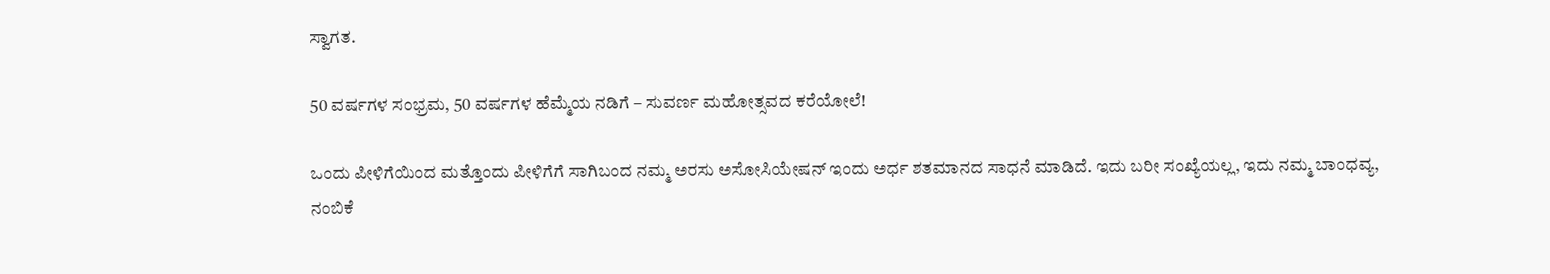ಸ್ವಾಗತ.

50 ವರ್ಷಗಳ ಸಂಭ್ರಮ, 50 ವರ್ಷಗಳ ಹೆಮ್ಮೆಯ ನಡಿಗೆ – ಸುವರ್ಣ ಮಹೋತ್ಸವದ ಕರೆಯೋಲೆ!

ಒಂದು ಪೀಳಿಗೆಯಿಂದ ಮತ್ತೊಂದು ಪೀಳಿಗೆಗೆ ಸಾಗಿಬಂದ ನಮ್ಮ ಅರಸು ಅಸೋಸಿಯೇಷನ್ ಇಂದು ಅರ್ಧ ಶತಮಾನದ ಸಾಧನೆ ಮಾಡಿದೆ. ಇದು ಬರೀ ಸಂಖ್ಯೆಯಲ್ಲ, ಇದು ನಮ್ಮ ಬಾಂಧವ್ಯ, ನಂಬಿಕೆ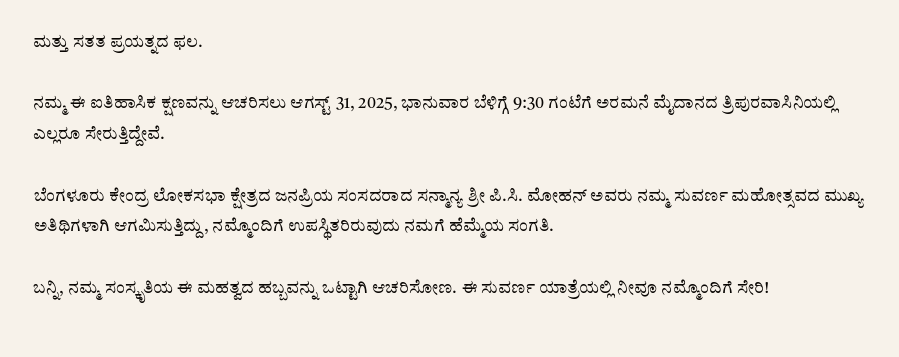ಮತ್ತು ಸತತ ಪ್ರಯತ್ನದ ಫಲ.

ನಮ್ಮ ಈ ಐತಿಹಾಸಿಕ ಕ್ಷಣವನ್ನು ಆಚರಿಸಲು ಆಗಸ್ಟ್ 31, 2025, ಭಾನುವಾರ ಬೆಳಿಗ್ಗೆ 9:30 ಗಂಟೆಗೆ ಅರಮನೆ ಮೈದಾನದ ತ್ರಿಪುರವಾಸಿನಿಯಲ್ಲಿ ಎಲ್ಲರೂ ಸೇರುತ್ತಿದ್ದೇವೆ.

ಬೆಂಗಳೂರು ಕೇಂದ್ರ ಲೋಕಸಭಾ ಕ್ಷೇತ್ರದ ಜನಪ್ರಿಯ ಸಂಸದರಾದ ಸನ್ಮಾನ್ಯ ಶ್ರೀ ಪಿ.ಸಿ. ಮೋಹನ್ ಅವರು ನಮ್ಮ ಸುವರ್ಣ ಮಹೋತ್ಸವದ ಮುಖ್ಯ ಅತಿಥಿಗಳಾಗಿ ಆಗಮಿಸುತ್ತಿದ್ದು, ನಮ್ಮೊಂದಿಗೆ ಉಪಸ್ಥಿತರಿರುವುದು ನಮಗೆ ಹೆಮ್ಮೆಯ ಸಂಗತಿ.

ಬನ್ನಿ, ನಮ್ಮ ಸಂಸ್ಕೃತಿಯ ಈ ಮಹತ್ವದ ಹಬ್ಬವನ್ನು ಒಟ್ಟಾಗಿ ಆಚರಿಸೋಣ. ಈ ಸುವರ್ಣ ಯಾತ್ರೆಯಲ್ಲಿ ನೀವೂ ನಮ್ಮೊಂದಿಗೆ ಸೇರಿ!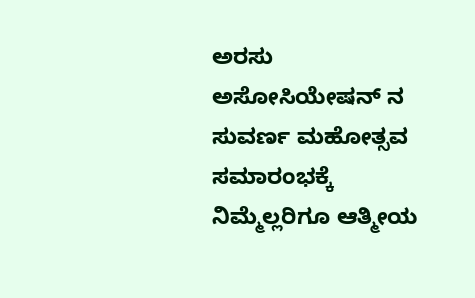ಅರಸು ಅಸೋಸಿಯೇಷನ್‌ ನ ಸುವರ್ಣ ಮಹೋತ್ಸವ ಸಮಾರಂಭಕ್ಕೆ ನಿಮ್ಮೆಲ್ಲರಿಗೂ ಆತ್ಮೀಯ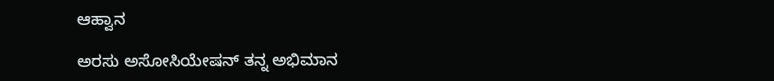ಆಹ್ವಾನ

ಅರಸು ಅಸೋಸಿಯೇಷನ್ ತನ್ನ ಅಭಿಮಾನ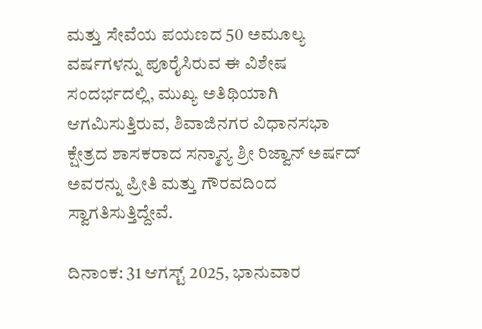ಮತ್ತು ಸೇವೆಯ ಪಯಣದ 50 ಅಮೂಲ್ಯ ವರ್ಷಗಳನ್ನು ಪೂರೈಸಿರುವ ಈ ವಿಶೇಷ ಸಂದರ್ಭದಲ್ಲಿ, ಮುಖ್ಯ ಅತಿಥಿಯಾಗಿ ಆಗಮಿಸುತ್ತಿರುವ, ಶಿವಾಜಿನಗರ ವಿಧಾನಸಭಾ ಕ್ಷೇತ್ರದ ಶಾಸಕರಾದ ಸನ್ಮಾನ್ಯ ಶ್ರೀ ರಿಜ್ವಾನ್ ಅರ್ಷದ್ ಅವರನ್ನು ಪ್ರೀತಿ ಮತ್ತು ಗೌರವದಿಂದ ಸ್ವಾಗತಿಸುತ್ತಿದ್ದೇವೆ.

ದಿನಾಂಕ: 31 ಆಗಸ್ಟ್ 2025, ಭಾನುವಾರ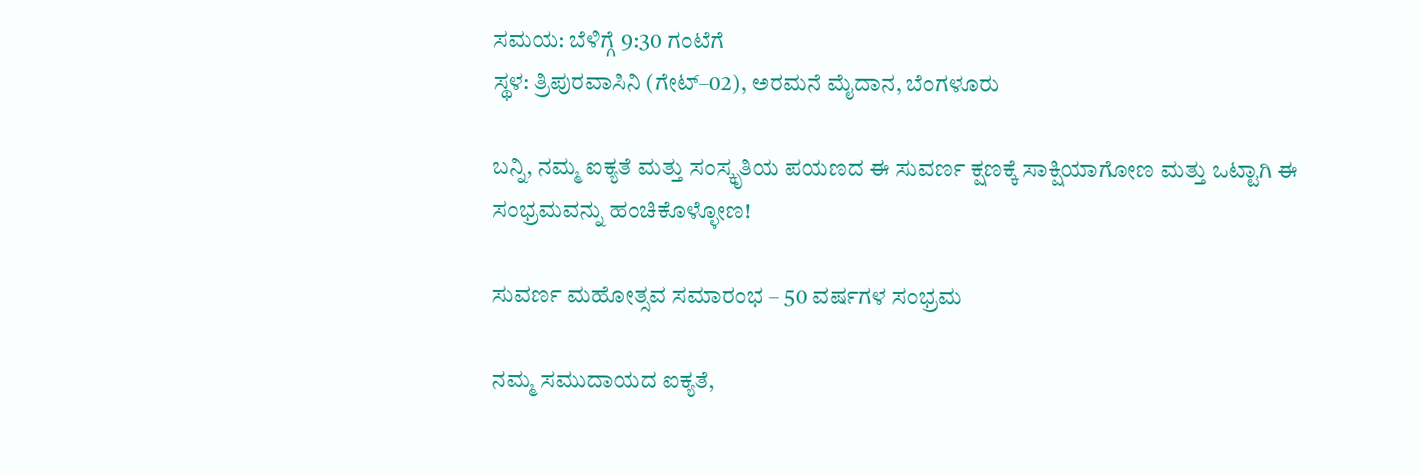ಸಮಯ: ಬೆಳಿಗ್ಗೆ 9:30 ಗಂಟೆಗೆ
ಸ್ಥಳ: ತ್ರಿಪುರವಾಸಿನಿ (ಗೇಟ್–02), ಅರಮನೆ ಮೈದಾನ, ಬೆಂಗಳೂರು

ಬನ್ನಿ, ನಮ್ಮ ಐಕ್ಯತೆ ಮತ್ತು ಸಂಸ್ಕೃತಿಯ ಪಯಣದ ಈ ಸುವರ್ಣ ಕ್ಷಣಕ್ಕೆ ಸಾಕ್ಷಿಯಾಗೋಣ ಮತ್ತು ಒಟ್ಟಾಗಿ ಈ ಸಂಭ್ರಮವನ್ನು ಹಂಚಿಕೊಳ್ಳೋಣ!

ಸುವರ್ಣ ಮಹೋತ್ಸವ ಸಮಾರಂಭ – 50 ವರ್ಷಗಳ ಸಂಭ್ರಮ

ನಮ್ಮ ಸಮುದಾಯದ ಐಕ್ಯತೆ,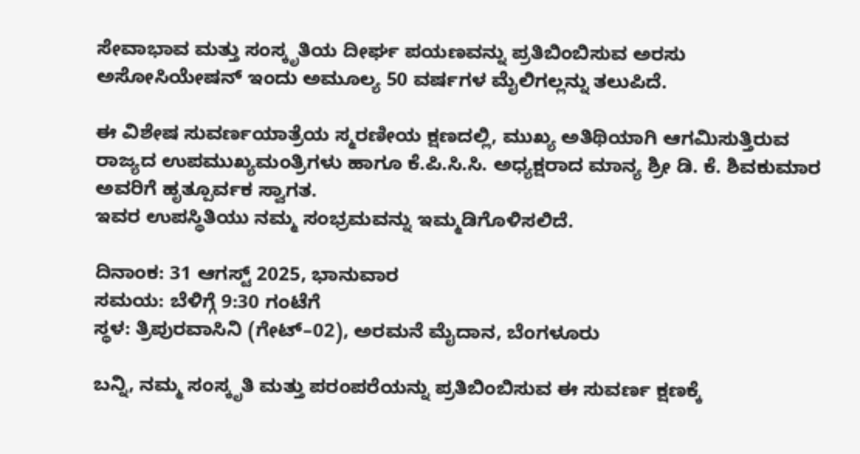ಸೇವಾಭಾವ ಮತ್ತು ಸಂಸ್ಕೃತಿಯ ದೀರ್ಘ ಪಯಣವನ್ನು ಪ್ರತಿಬಿಂಬಿಸುವ ಅರಸು ಅಸೋಸಿಯೇಷನ್ ಇಂದು ಅಮೂಲ್ಯ 50 ವರ್ಷಗಳ ಮೈಲಿಗಲ್ಲನ್ನು ತಲುಪಿದೆ.

ಈ ವಿಶೇಷ ಸುವರ್ಣಯಾತ್ರೆಯ ಸ್ಮರಣೀಯ ಕ್ಷಣದಲ್ಲಿ, ಮುಖ್ಯ ಅತಿಥಿಯಾಗಿ ಆಗಮಿಸುತ್ತಿರುವ ರಾಜ್ಯದ ಉಪಮುಖ್ಯಮಂತ್ರಿಗಳು ಹಾಗೂ ಕೆ.ಪಿ.ಸಿ.ಸಿ. ಅಧ್ಯಕ್ಷರಾದ ಮಾನ್ಯ ಶ್ರೀ ಡಿ. ಕೆ. ಶಿವಕುಮಾರ ಅವರಿಗೆ ಹೃತ್ಪೂರ್ವಕ ಸ್ವಾಗತ.
ಇವರ ಉಪಸ್ಥಿತಿಯು ನಮ್ಮ ಸಂಭ್ರಮವನ್ನು ಇಮ್ಮಡಿಗೊಳಿಸಲಿದೆ.

ದಿನಾಂಕ: 31 ಆಗಸ್ಟ್ 2025, ಭಾನುವಾರ
ಸಮಯ: ಬೆಳಿಗ್ಗೆ 9:30 ಗಂಟೆಗೆ
ಸ್ಥಳ: ತ್ರಿಪುರವಾಸಿನಿ (ಗೇಟ್–02), ಅರಮನೆ ಮೈದಾನ, ಬೆಂಗಳೂರು

ಬನ್ನಿ, ನಮ್ಮ ಸಂಸ್ಕೃತಿ ಮತ್ತು ಪರಂಪರೆಯನ್ನು ಪ್ರತಿಬಿಂಬಿಸುವ ಈ ಸುವರ್ಣ ಕ್ಷಣಕ್ಕೆ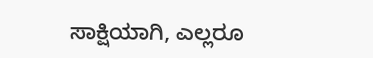ಸಾಕ್ಷಿಯಾಗಿ, ಎಲ್ಲರೂ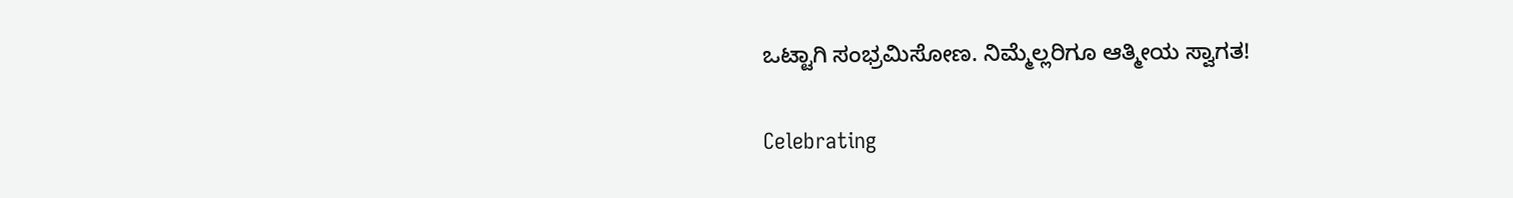ಒಟ್ಟಾಗಿ ಸಂಭ್ರಮಿಸೋಣ. ನಿಮ್ಮೆಲ್ಲರಿಗೂ ಆತ್ಮೀಯ ಸ್ವಾಗತ!

Celebrating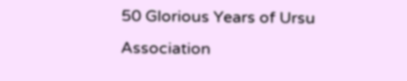50 Glorious Years of Ursu Association